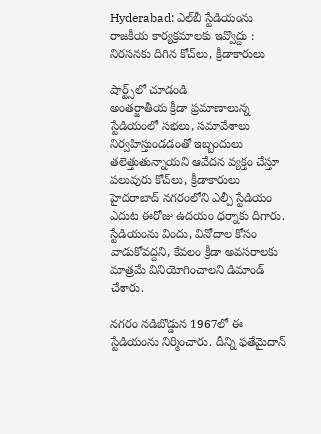Hyderabad: ఎల్‌బీ స్టేడియంను రాజకీయ కార్యక్రమాలకు ఇవ్వొద్దు : నిరసనకు దిగిన కోచ్‌లు, క్రీడాకారులు

షార్ట్స్‌లో చూడండి
అంతర్జాతీయ క్రీడా ప్రమాణాలున్న స్టేడియంలో సభలు, సమావేశాలు నిర్వహిస్తుండడంతో ఇబ్బందులు తలెత్తుతున్నాయని ఆవేదన వ్యక్తం చేస్తూ పలువురు కోచ్‌లు, క్రీడాకారులు హైదరాబాద్‌ నగరంలోని ఎల్పీ స్టేడియం ఎదుట ఈరోజు ఉదయం ధర్నాకు దిగారు. స్టేడియంను విందు, వినోదాల కోసం వాడుకోవద్దని, కేవలం క్రీడా అవసరాలకు మాత్రమే వినియోగించాలని డిమాండ్‌ చేశారు.

నగరం నడిబొడ్డున 1967లో ఈ స్టేడియంను నిర్మించారు. దీన్ని ఫతేమైదాన్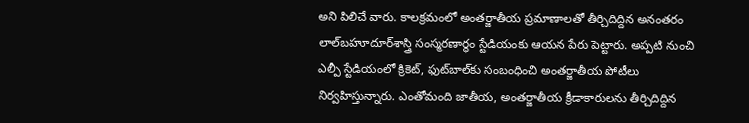అని పిలిచే వారు. కాలక్రమంలో అంతర్జాతీయ ప్రమాణాలతో తీర్చిదిద్దిన అనంతరం లాల్‌బహూదూర్‌శాస్త్రి సంస్మరణార్థం స్టేడియంకు ఆయన పేరు పెట్టారు. అప్పటి నుంచి ఎల్పీ స్టేడియంలో క్రికెట్‌, ఫుట్‌బాల్‌కు సంబంధించి అంతర్జాతీయ పోటీలు నిర్వహిస్తున్నారు. ఎంతోమంది జాతీయ, అంతర్జాతీయ క్రీడాకారులను తీర్చిదిద్దిన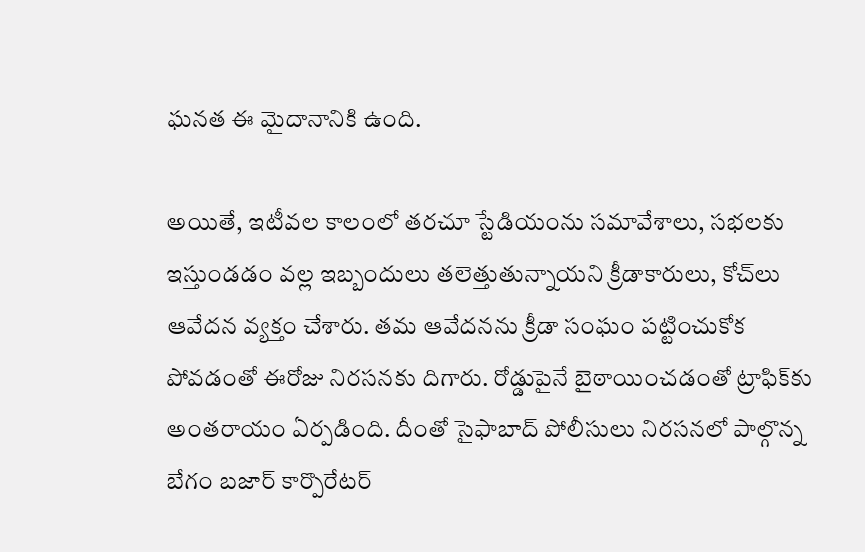ఘనత ఈ మైదానానికి ఉంది.

అయితే, ఇటీవల కాలంలో తరచూ స్టేడియంను సమావేశాలు, సభలకు ఇస్తుండడం వల్ల ఇబ్బందులు తలెత్తుతున్నాయని క్రీడాకారులు, కోచ్‌లు ఆవేదన వ్యక్తం చేశారు. తమ ఆవేదనను క్రీడా సంఘం పట్టించుకోక పోవడంతో ఈరోజు నిరసనకు దిగారు. రోడ్డుపైనే బైఠాయించడంతో ట్రాఫిక్‌కు అంతరాయం ఏర్పడింది. దీంతో సైఫాబాద్‌ పోలీసులు నిరసనలో పాల్గొన్న బేగం బజార్‌ కార్పొరేటర్‌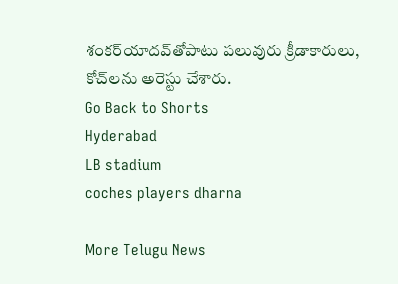శంకర్‌యాదవ్‌తోపాటు పలువురు క్రీడాకారులు, కోచ్‌లను అరెస్టు చేశారు.
Go Back to Shorts
Hyderabad
LB stadium
coches players dharna

More Telugu News